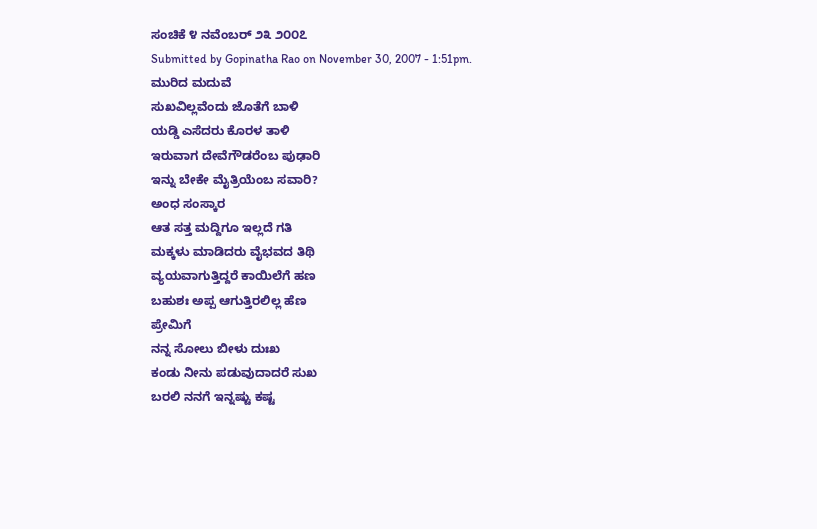ಸಂಚಿಕೆ ೪ ನವೆಂಬರ್ ೨೩ ೨೦೦೭
Submitted by Gopinatha Rao on November 30, 2007 - 1:51pm.
ಮುರಿದ ಮದುವೆ
ಸುಖವಿಲ್ಲವೆಂದು ಜೊತೆಗೆ ಬಾಳಿ
ಯಡ್ಡಿ ಎಸೆದರು ಕೊರಳ ತಾಳಿ
ಇರುವಾಗ ದೇವೆಗೌಡರೆಂಬ ಪುಢಾರಿ
ಇನ್ನು ಬೇಕೇ ಮೈತ್ರಿಯೆಂಬ ಸವಾರಿ?
ಅಂಧ ಸಂಸ್ಕಾರ
ಆತ ಸತ್ತ ಮದ್ದಿಗೂ ಇಲ್ಲದೆ ಗತಿ
ಮಕ್ಕಳು ಮಾಡಿದರು ವೈಭವದ ತಿಥಿ
ವ್ಯಯವಾಗುತ್ತಿದ್ದರೆ ಕಾಯಿಲೆಗೆ ಹಣ
ಬಹುಶಃ ಅಪ್ಪ ಆಗುತ್ತಿರಲಿಲ್ಲ ಹೆಣ
ಪ್ರೇಮಿಗೆ
ನನ್ನ ಸೋಲು ಬೀಳು ದುಃಖ
ಕಂಡು ನೀನು ಪಡುವುದಾದರೆ ಸುಖ
ಬರಲಿ ನನಗೆ ಇನ್ನಷ್ಟು ಕಷ್ಟ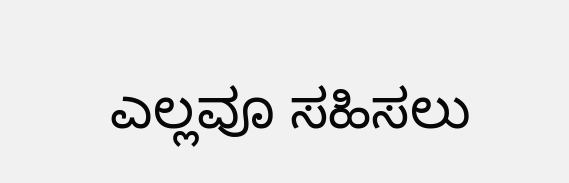ಎಲ್ಲವೂ ಸಹಿಸಲು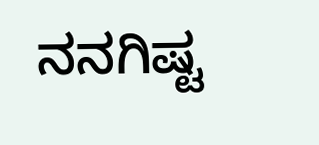ನನಗಿಷ್ಟ